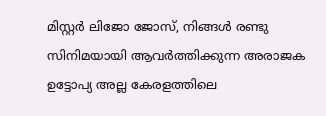മിസ്റ്റർ ലിജോ ജോസ്, നിങ്ങൾ രണ്ടു സിനിമയായി ആവർത്തിക്കുന്ന അരാജക ഉട്ടോപ്യ അല്ല കേരളത്തിലെ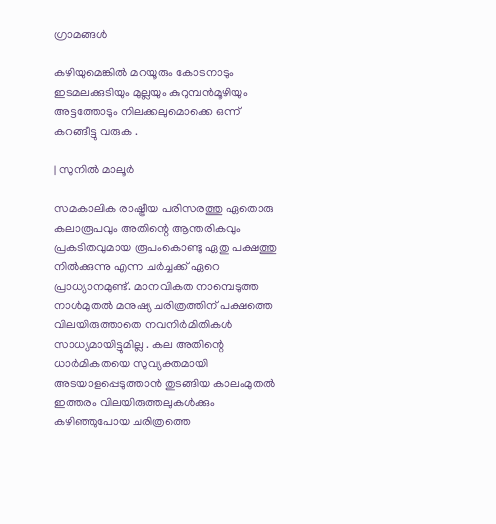ഗ്രാമങ്ങൾ

കഴിയുമെങ്കിൽ മറയൂരും കോടനാടും ഇടമലക്കുടിയും മുല്ലയും കുറുമ്പൻമൂഴിയും അട്ടത്തോടും നിലക്കലുമൊക്കെ ഒന്ന് കറങ്ങീട്ടു വരുക .

| സുനിൽ മാലൂർ

സമകാലിക രാഷ്ട്രീയ പരിസരത്തു ഏതൊരു കലാരൂപവും അതിന്റെ ആന്തരികവും പ്രകടിതവുമായ രൂപംകൊണ്ടു ഏതു പക്ഷത്തു നിൽക്കുന്നു എന്ന ചർച്ചക്ക് ഏറെ പ്രാധ്യാനമുണ്ട്. മാനവികത നാമ്പെടുത്ത നാൾമുതൽ മനുഷ്യ ചരിത്രത്തിന് പക്ഷത്തെ വിലയിരുത്താതെ നവനിർമിതികൾ സാധ്യമായിട്ടുമില്ല . കല അതിന്റെ ധാർമികതയെ സുവ്യക്തമായി അടയാളപ്പെടുത്താൻ തുടങ്ങിയ കാലംമുതൽ ഇത്തരം വിലയിരുത്തലുകൾക്കും കഴിഞ്ഞുപോയ ചരിത്രത്തെ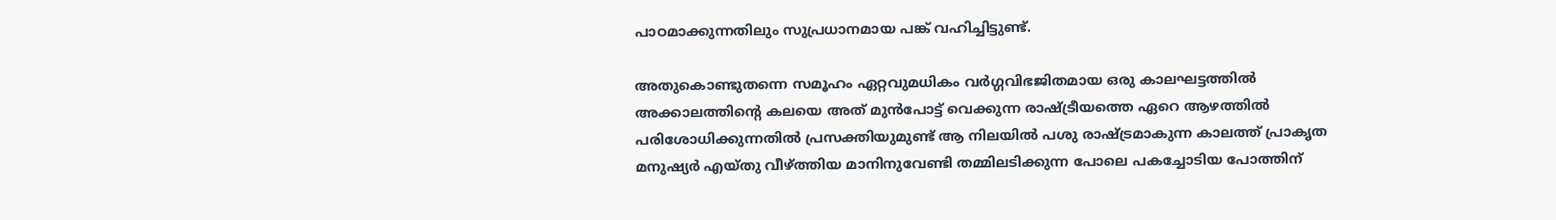പാഠമാക്കുന്നതിലും സുപ്രധാനമായ പങ്ക് വഹിച്ചിട്ടുണ്ട്.

അതുകൊണ്ടുതന്നെ സമൂഹം ഏറ്റവുമധികം വർഗ്ഗവിഭജിതമായ ഒരു കാലഘട്ടത്തിൽ അക്കാലത്തിന്റെ കലയെ അത് മുൻപോട്ട് വെക്കുന്ന രാഷ്ട്രീയത്തെ ഏറെ ആഴത്തിൽ പരിശോധിക്കുന്നതിൽ പ്രസക്തിയുമുണ്ട് ആ നിലയിൽ പശു രാഷ്ട്രമാകുന്ന കാലത്ത് പ്രാകൃത മനുഷ്യർ എയ്തു വീഴ്ത്തിയ മാനിനുവേണ്ടി തമ്മിലടിക്കുന്ന പോലെ പകച്ചോടിയ പോത്തിന്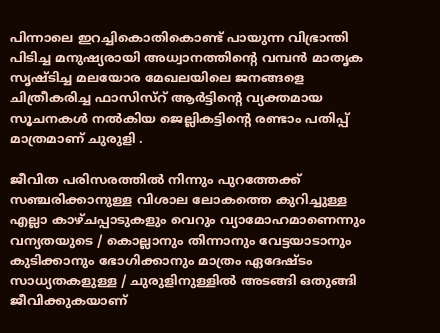പിന്നാലെ ഇറച്ചികൊതികൊണ്ട് പായുന്ന വിഭ്രാന്തി പിടിച്ച മനുഷ്യരായി അധ്വാനത്തിന്റെ വമ്പൻ മാതൃക സൃഷ്ടിച്ച മലയോര മേഖലയിലെ ജനങ്ങളെ ചിത്രീകരിച്ച ഫാസിസ്റ് ആർട്ടിന്റെ വ്യക്തമായ സൂചനകൾ നൽകിയ ജെല്ലികട്ടിന്റെ രണ്ടാം പതിപ്പ് മാത്രമാണ് ചുരുളി .

ജീവിത പരിസരത്തിൽ നിന്നും പുറത്തേക്ക് സഞ്ചരിക്കാനുള്ള വിശാല ലോകത്തെ കുറിച്ചുള്ള എല്ലാ കാഴ്ചപ്പാടുകളും വെറും വ്യാമോഹമാണെന്നും വന്യതയുടെ / കൊല്ലാനും തിന്നാനും വേട്ടയാടാനും കുടിക്കാനും ഭോഗിക്കാനും മാത്രം ഏദേഷ്ടം സാധ്യതകളുള്ള / ചുരുളിനുള്ളിൽ അടങ്ങി ഒതുങ്ങി ജീവിക്കുകയാണ്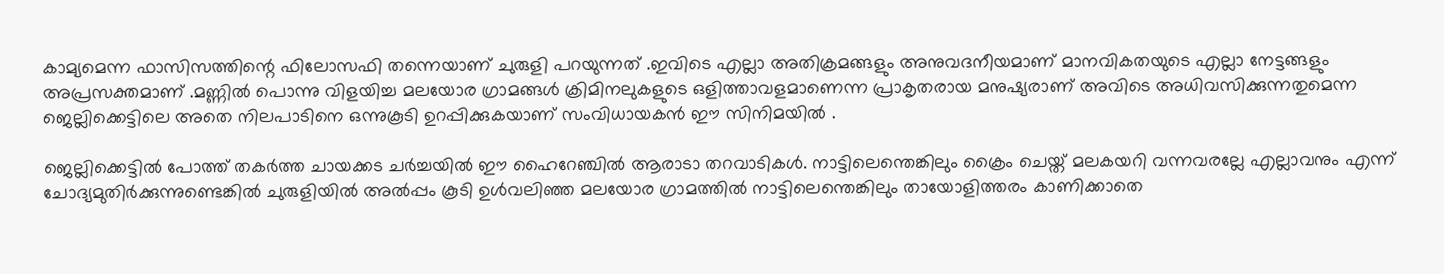കാമ്യമെന്ന ഫാസിസത്തിന്റെ ഫിലോസഫി തന്നെയാണ് ചുരുളി പറയുന്നത് .ഇവിടെ എല്ലാ അതിക്രമങ്ങളും അനുവദനീയമാണ് മാനവികതയുടെ എല്ലാ നേട്ടങ്ങളും അപ്രസക്തമാണ് .മണ്ണിൽ പൊന്നു വിളയിച്ച മലയോര ഗ്രാമങ്ങൾ ക്രിമിനലുകളുടെ ഒളിത്താവളമാണെന്ന പ്രാകൃതരായ മനുഷ്യരാണ് അവിടെ അധിവസിക്കുന്നതുമെന്ന ജെല്ലിക്കെട്ടിലെ അതെ നിലപാടിനെ ഒന്നുകൂടി ഉറപ്പിക്കുകയാണ് സംവിധായകൻ ഈ സിനിമയിൽ .

ജെല്ലിക്കെട്ടിൽ പോത്ത് തകർത്ത ചായക്കട ചർച്ചയിൽ ഈ ഹൈറേഞ്ചിൽ ആരാടാ തറവാടികൾ. നാട്ടിലെന്തെങ്കിലും ക്രൈം ചെയ്ത് മലകയറി വന്നവരല്ലേ എല്ലാവനും എന്ന് ചോദ്യമുതിർക്കുന്നുണ്ടെങ്കിൽ ചുരുളിയിൽ അൽപ്പം കൂടി ഉൾവലിഞ്ഞ മലയോര ഗ്രാമത്തിൽ നാട്ടിലെന്തെങ്കിലും തായോളിത്തരം കാണിക്കാതെ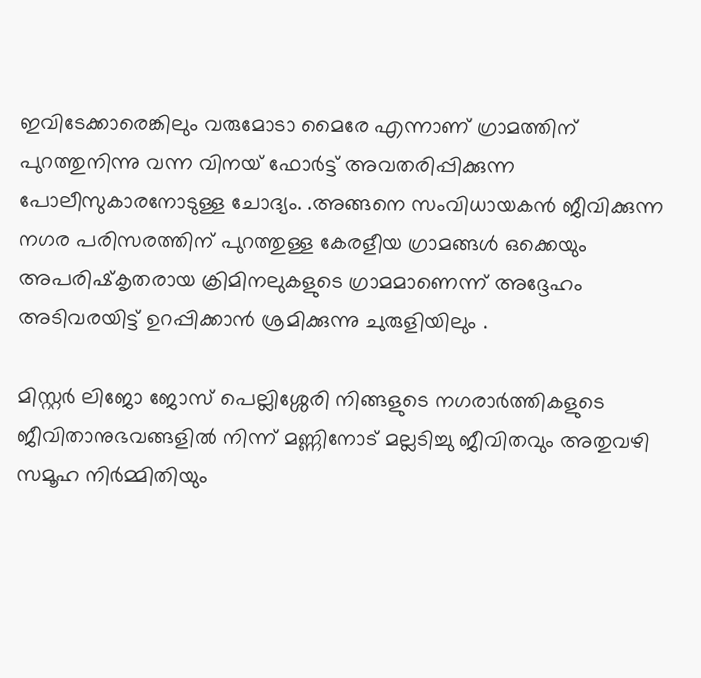ഇവിടേക്കാരെങ്കിലും വരുമോടാ മൈരേ എന്നാണ് ഗ്രാമത്തിന് പുറത്തുനിന്നു വന്ന വിനയ് ഫോർട്ട് അവതരിപ്പിക്കുന്ന പോലീസുകാരനോടുള്ള ചോദ്യം. .അങ്ങനെ സംവിധായകൻ ജീവിക്കുന്ന നഗര പരിസരത്തിന് പുറത്തുള്ള കേരളീയ ഗ്രാമങ്ങൾ ഒക്കെയും അപരിഷ്‌കൃതരായ ക്രിമിനലുകളുടെ ഗ്രാമമാണെന്ന് അദ്ദേഹം അടിവരയിട്ട് ഉറപ്പിക്കാൻ ശ്രമിക്കുന്നു ചുരുളിയിലും .

മിസ്റ്റർ ലിജോ ജോസ് പെല്ലിശ്ശേരി നിങ്ങളുടെ നഗരാർത്തികളുടെ ജീവിതാനുഭവങ്ങളിൽ നിന്ന് മണ്ണിനോട് മല്ലടിച്ചു ജീവിതവും അതുവഴി സമൂഹ നിർമ്മിതിയും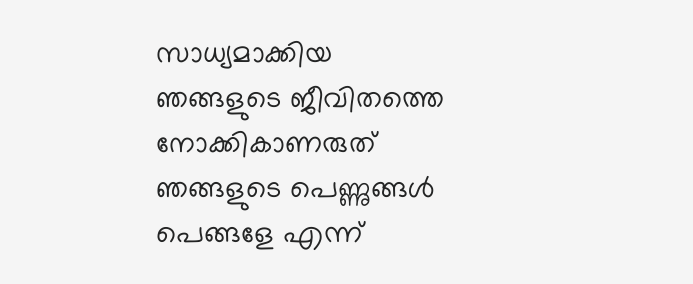സാധ്യമാക്കിയ ഞങ്ങളുടെ ജീവിതത്തെ നോക്കികാണരുത് ഞങ്ങളുടെ പെണ്ണുങ്ങൾ പെങ്ങളേ എന്ന്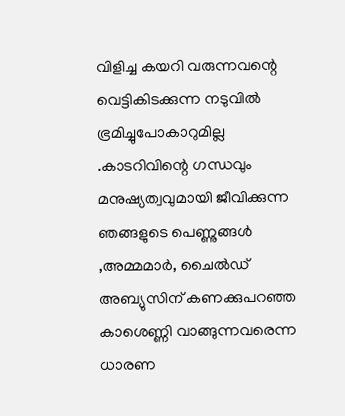വിളിച്ച കയറി വരുന്നവന്റെ വെട്ടികിടക്കുന്ന നടുവിൽ ഭ്രമിച്ചുപോകാറുമില്ല .കാടറിവിന്റെ ഗന്ധവും മനുഷ്യത്വവുമായി ജീവിക്കുന്ന ഞങ്ങളുടെ പെണ്ണുങ്ങൾ ,അമ്മമാർ, ചൈൽഡ് അബ്യുസിന് കണക്കുപറഞ്ഞ കാശെണ്ണി വാങ്ങുന്നവരെന്ന ധാരണ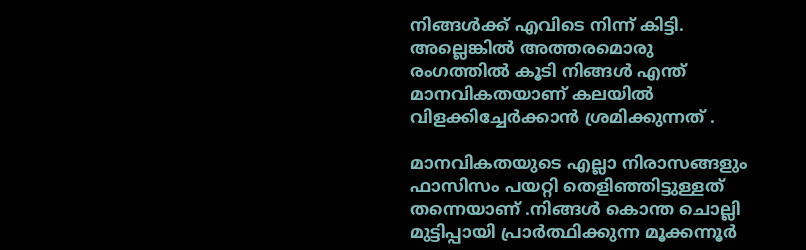നിങ്ങൾക്ക് എവിടെ നിന്ന് കിട്ടി. അല്ലെങ്കിൽ അത്തരമൊരു രംഗത്തിൽ കൂടി നിങ്ങൾ എന്ത് മാനവികതയാണ് കലയിൽ വിളക്കിച്ചേർക്കാൻ ശ്രമിക്കുന്നത് .

മാനവികതയുടെ എല്ലാ നിരാസങ്ങളും ഫാസിസം പയറ്റി തെളിഞ്ഞിട്ടുള്ളത് തന്നെയാണ് .നിങ്ങൾ കൊന്ത ചൊല്ലി മുട്ടിപ്പായി പ്രാർത്ഥിക്കുന്ന മൂക്കന്നൂർ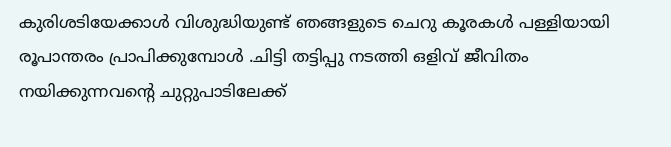കുരിശടിയേക്കാൾ വിശുദ്ധിയുണ്ട് ഞങ്ങളുടെ ചെറു കൂരകൾ പള്ളിയായി രൂപാന്തരം പ്രാപിക്കുമ്പോൾ .ചിട്ടി തട്ടിപ്പു നടത്തി ഒളിവ് ജീവിതം നയിക്കുന്നവന്റെ ചുറ്റുപാടിലേക്ക്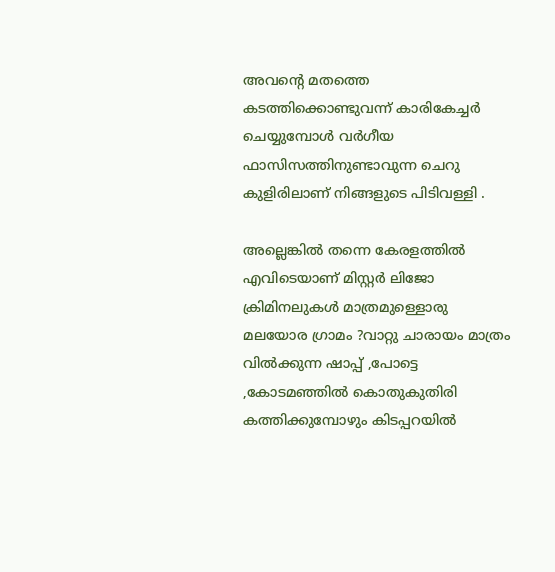അവന്റെ മതത്തെ കടത്തിക്കൊണ്ടുവന്ന് കാരികേച്ചർ ചെയ്യുമ്പോൾ വർഗീയ ഫാസിസത്തിനുണ്ടാവുന്ന ചെറു കുളിരിലാണ് നിങ്ങളുടെ പിടിവള്ളി .

അല്ലെങ്കിൽ തന്നെ കേരളത്തിൽ എവിടെയാണ് മിസ്റ്റർ ലിജോ ക്രിമിനലുകൾ മാത്രമുള്ളൊരു മലയോര ഗ്രാമം ?വാറ്റു ചാരായം മാത്രം വിൽക്കുന്ന ഷാപ്പ് ,പോട്ടെ ,കോടമഞ്ഞിൽ കൊതുകുതിരി കത്തിക്കുമ്പോഴും കിടപ്പറയിൽ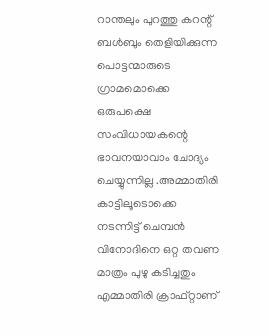റാന്തലും പുറത്തു കറന്റ് ബൾബും തെളിയിക്കുന്ന പൊട്ടന്മാരുടെ ഗ്രാമമൊക്കെ ഒരുപക്ഷെ സംവിധായകന്റെ ഭാവനയാവാം ചോദ്യം ചെയ്യുന്നില്ല .അമ്മാതിരി കാട്ടിലൂടൊക്കെ നടന്നിട്ട് ചെമ്പൻ വിനോദിനെ ഒറ്റ തവണ മാത്രം പുഴു കടിച്ചതും എമ്മാതിരി ക്രാഫ്റ്റാണ്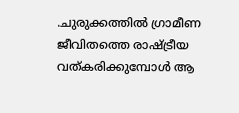.ചുരുക്കത്തിൽ ഗ്രാമീണ ജീവിതത്തെ രാഷ്ട്രീയ വത്കരിക്കുമ്പോൾ ആ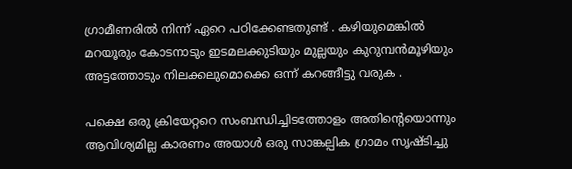ഗ്രാമീണരിൽ നിന്ന് ഏറെ പഠിക്കേണ്ടതുണ്ട് . കഴിയുമെങ്കിൽ മറയൂരും കോടനാടും ഇടമലക്കുടിയും മുല്ലയും കുറുമ്പൻമൂഴിയും അട്ടത്തോടും നിലക്കലുമൊക്കെ ഒന്ന് കറങ്ങീട്ടു വരുക .

പക്ഷെ ഒരു ക്രിയേറ്ററെ സംബന്ധിച്ചിടത്തോളം അതിന്റെയൊന്നും ആവിശ്യമില്ല കാരണം അയാൾ ഒരു സാങ്കല്പിക ഗ്രാമം സൃഷ്ടിച്ചു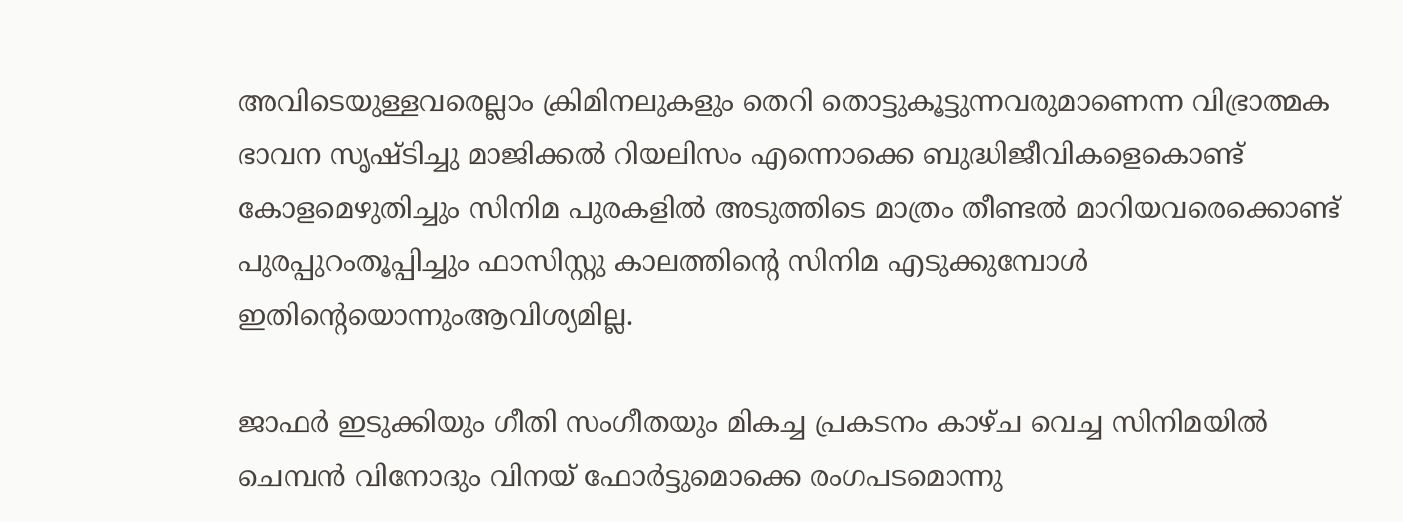അവിടെയുള്ളവരെല്ലാം ക്രിമിനലുകളും തെറി തൊട്ടുകൂട്ടുന്നവരുമാണെന്ന വിഭ്രാത്മക ഭാവന സൃഷ്ടിച്ചു മാജിക്കൽ റിയലിസം എന്നൊക്കെ ബുദ്ധിജീവികളെകൊണ്ട് കോളമെഴുതിച്ചും സിനിമ പുരകളിൽ അടുത്തിടെ മാത്രം തീണ്ടൽ മാറിയവരെക്കൊണ്ട് പുരപ്പുറംതൂപ്പിച്ചും ഫാസിസ്റ്റു കാലത്തിന്റെ സിനിമ എടുക്കുമ്പോൾ ഇതിന്റെയൊന്നുംആവിശ്യമില്ല.

ജാഫർ ഇടുക്കിയും ഗീതി സംഗീതയും മികച്ച പ്രകടനം കാഴ്ച വെച്ച സിനിമയിൽ ചെമ്പൻ വിനോദും വിനയ് ഫോർട്ടുമൊക്കെ രംഗപടമൊന്നു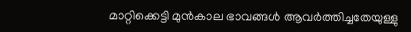മാറ്റിക്കെട്ടി മുൻകാല ഭാവങ്ങൾ ആവർത്തിച്ചതേയുള്ളു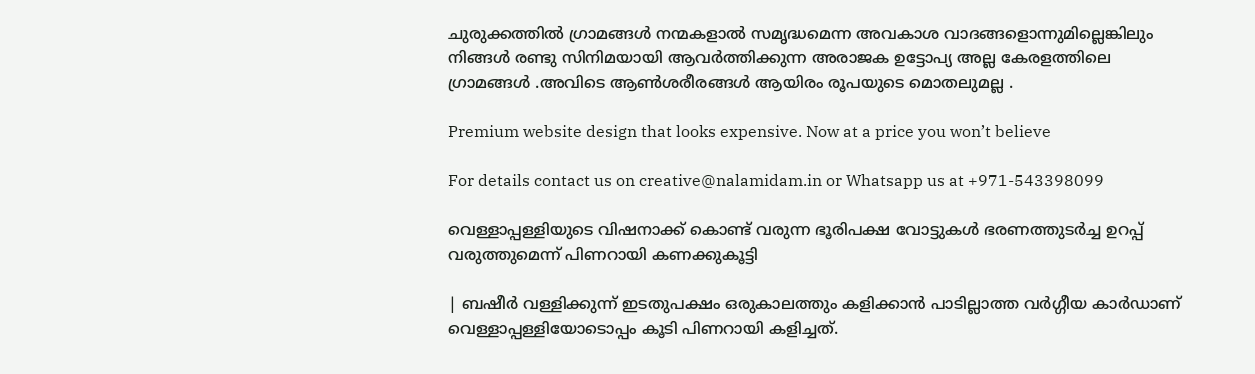ചുരുക്കത്തിൽ ഗ്രാമങ്ങൾ നന്മകളാൽ സമൃദ്ധമെന്ന അവകാശ വാദങ്ങളൊന്നുമില്ലെങ്കിലും നിങ്ങൾ രണ്ടു സിനിമയായി ആവർത്തിക്കുന്ന അരാജക ഉട്ടോപ്യ അല്ല കേരളത്തിലെ ഗ്രാമങ്ങൾ .അവിടെ ആൺശരീരങ്ങൾ ആയിരം രൂപയുടെ മൊതലുമല്ല .

Premium website design that looks expensive. Now at a price you won’t believe

For details contact us on creative@nalamidam.in or Whatsapp us at +971-543398099

വെള്ളാപ്പള്ളിയുടെ വിഷനാക്ക് കൊണ്ട് വരുന്ന ഭൂരിപക്ഷ വോട്ടുകൾ ഭരണത്തുടർച്ച ഉറപ്പ് വരുത്തുമെന്ന് പിണറായി കണക്കുകൂട്ടി

| ബഷീർ വള്ളിക്കുന്ന് ഇടതുപക്ഷം ഒരുകാലത്തും കളിക്കാൻ പാടില്ലാത്ത വർഗ്ഗീയ കാർഡാണ് വെള്ളാപ്പള്ളിയോടൊപ്പം കൂടി പിണറായി കളിച്ചത്.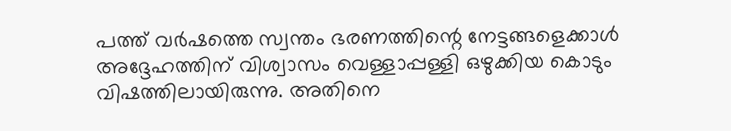പത്ത് വർഷത്തെ സ്വന്തം ഭരണത്തിന്റെ നേട്ടങ്ങളെക്കാൾ അദ്ദേഹത്തിന് വിശ്വാസം വെള്ളാപ്പള്ളി ഒഴുക്കിയ കൊടും വിഷത്തിലായിരുന്നു. അതിനെ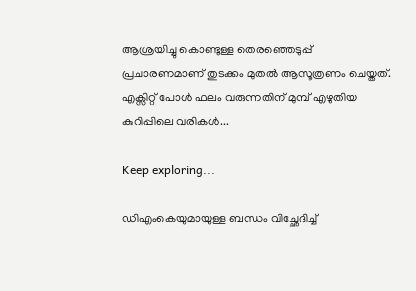ആശ്രയിച്ചു കൊണ്ടുള്ള തെരഞ്ഞെടുപ്പ് പ്രചാരണമാണ് തുടക്കം മുതൽ ആസൂത്രണം ചെയ്തത്. എക്സിറ്റ് പോൾ ഫലം വരുന്നതിന് മുമ്പ് എഴുതിയ കുറിപ്പിലെ വരികൾ...

Keep exploring...

ഡിഎംകെയുമായുള്ള ബന്ധം വിച്ഛേദിച്ച്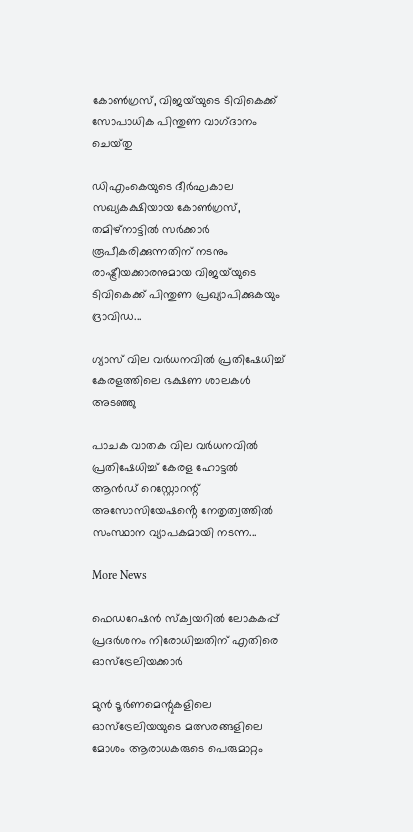കോൺഗ്രസ്, വിജയ്‌യുടെ ടിവികെക്ക് സോപാധിക പിന്തുണ വാഗ്‌ദാനം ചെയ്‌തു

ഡിഎംകെയുടെ ദീർഘകാല സഖ്യകക്ഷിയായ കോൺഗ്രസ്, തമിഴ്‌നാട്ടിൽ സർക്കാർ രൂപീകരിക്കുന്നതിന് നടനും രാഷ്ട്രീയക്കാരനുമായ വിജയ്‌യുടെ ടിവികെക്ക് പിന്തുണ പ്രഖ്യാപിക്കുകയും ദ്രാവിഡ...

ഗ്യാസ് വില വർധനവിൽ പ്രതിഷേധിച്ച് കേരളത്തിലെ ഭക്ഷണ ശാലകൾ അടഞ്ഞു

പാചക വാതക വില വർധനവിൽ പ്രതിഷേധിച്ച് കേരള ഹോട്ടൽ ആൻഡ് റെസ്റ്റോറന്റ് അസോസിയേഷൻ്റെ നേതൃത്വത്തിൽ സംസ്ഥാന വ്യാപകമായി നടന്ന...

More News

ഫെഡറേഷൻ സ്ക്വയറിൽ ലോകകപ്പ് പ്രദർശനം നിരോധിച്ചതിന് എതിരെ ഓസ്‌ട്രേലിയക്കാർ

മുൻ ടൂർണമെന്റുകളിലെ ഓസ്‌ട്രേലിയയുടെ മത്സരങ്ങളിലെ മോശം ആരാധകരുടെ പെരുമാറ്റം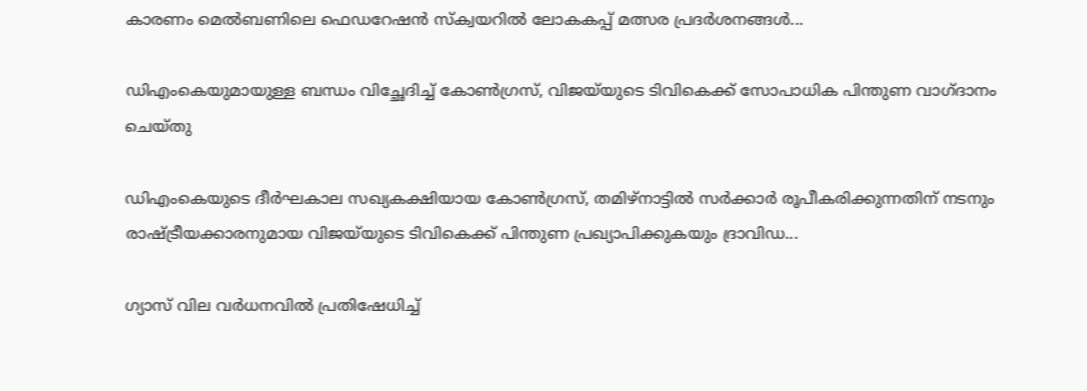കാരണം മെൽബണിലെ ഫെഡറേഷൻ സ്ക്വയറിൽ ലോകകപ്പ് മത്സര പ്രദർശനങ്ങൾ...

ഡിഎംകെയുമായുള്ള ബന്ധം വിച്ഛേദിച്ച് കോൺഗ്രസ്, വിജയ്‌യുടെ ടിവികെക്ക് സോപാധിക പിന്തുണ വാഗ്‌ദാനം ചെയ്‌തു

ഡിഎംകെയുടെ ദീർഘകാല സഖ്യകക്ഷിയായ കോൺഗ്രസ്, തമിഴ്‌നാട്ടിൽ സർക്കാർ രൂപീകരിക്കുന്നതിന് നടനും രാഷ്ട്രീയക്കാരനുമായ വിജയ്‌യുടെ ടിവികെക്ക് പിന്തുണ പ്രഖ്യാപിക്കുകയും ദ്രാവിഡ...

ഗ്യാസ് വില വർധനവിൽ പ്രതിഷേധിച്ച്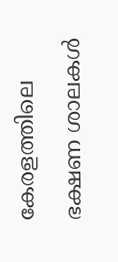കേരളത്തിലെ ഭക്ഷണ ശാലകൾ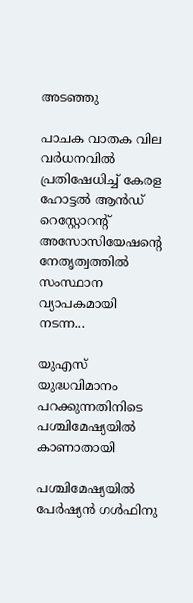അടഞ്ഞു

പാചക വാതക വില വർധനവിൽ പ്രതിഷേധിച്ച് കേരള ഹോട്ടൽ ആൻഡ് റെസ്റ്റോറന്റ് അസോസിയേഷൻ്റെ നേതൃത്വത്തിൽ സംസ്ഥാന വ്യാപകമായി നടന്ന...

യുഎസ് യുദ്ധവിമാനം പറക്കുന്നതിനിടെ പശ്ചിമേഷ്യയില്‍ കാണാതായി

പശ്ചിമേഷ്യയില്‍ പേര്‍ഷ്യന്‍ ഗള്‍ഫിനു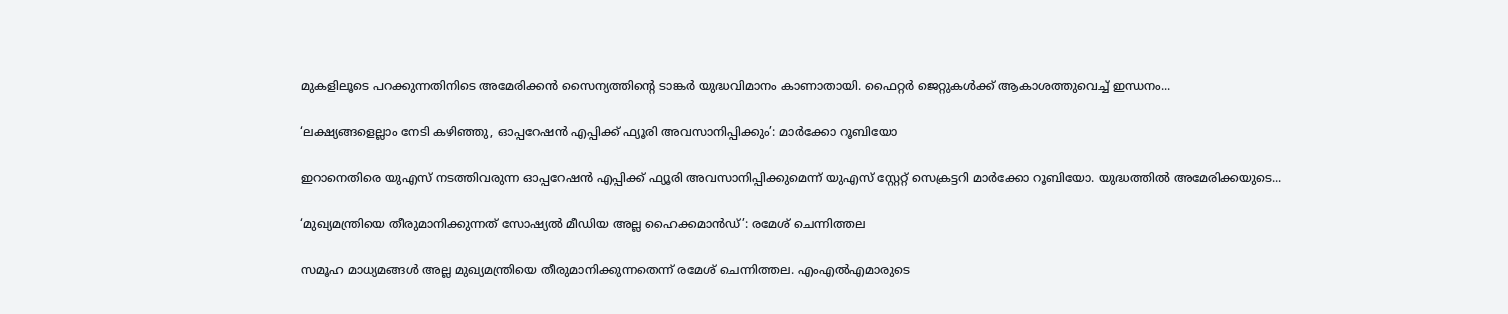മുകളിലൂടെ പറക്കുന്നതിനിടെ അമേരിക്കന്‍ സൈന്യത്തിൻ്റെ ടാങ്കര്‍ യുദ്ധവിമാനം കാണാതായി. ഫൈറ്റര്‍ ജെറ്റുകള്‍ക്ക് ആകാശത്തുവെച്ച് ഇന്ധനം...

‘ലക്ഷ്യങ്ങളെല്ലാം നേടി കഴിഞ്ഞു, ഓപ്പറേഷന്‍ എപ്പിക്ക് ഫ്യൂരി അവസാനിപ്പിക്കും’: മാര്‍ക്കോ റൂബിയോ

ഇറാനെതിരെ യുഎസ് നടത്തിവരുന്ന ഓപ്പറേഷന്‍ എപ്പിക്ക് ഫ്യൂരി അവസാനിപ്പിക്കുമെന്ന് യുഎസ് സ്റ്റേറ്റ് സെക്രട്ടറി മാര്‍ക്കോ റൂബിയോ. യുദ്ധത്തില്‍ അമേരിക്കയുടെ...

‘മുഖ്യമന്ത്രിയെ തീരുമാനിക്കുന്നത് സോഷ്യൽ മീഡിയ അല്ല ഹൈക്കമാൻഡ്’: രമേശ് ചെന്നിത്തല

സമൂഹ മാധ്യമങ്ങൾ അല്ല മുഖ്യമന്ത്രിയെ തീരുമാനിക്കുന്നതെന്ന് രമേശ്‌ ചെന്നിത്തല. എംഎൽഎമാരുടെ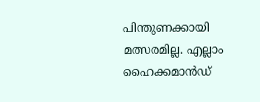പിന്തുണക്കായി മത്സരമില്ല. എല്ലാം ഹൈക്കമാൻഡ്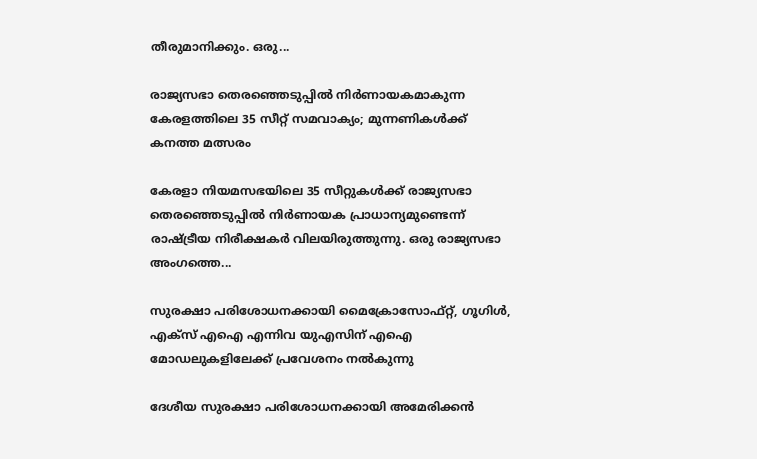തീരുമാനിക്കും. ഒരു...

രാജ്യസഭാ തെരഞ്ഞെടുപ്പിൽ നിർണായകമാകുന്ന കേരളത്തിലെ 35 സീറ്റ് സമവാക്യം; മുന്നണികൾക്ക് കനത്ത മത്സരം

കേരളാ നിയമസഭയിലെ 35 സീറ്റുകൾക്ക് രാജ്യസഭാ തെരഞ്ഞെടുപ്പിൽ നിർണായക പ്രാധാന്യമുണ്ടെന്ന് രാഷ്ട്രീയ നിരീക്ഷകർ വിലയിരുത്തുന്നു. ഒരു രാജ്യസഭാ അംഗത്തെ...

സുരക്ഷാ പരിശോധനക്കായി മൈക്രോസോഫ്റ്റ്, ഗൂഗിൾ, എക്‌സ് എഐ എന്നിവ യുഎസിന് എഐ മോഡലുകളിലേക്ക് പ്രവേശനം നൽകുന്നു

ദേശീയ സുരക്ഷാ പരിശോധനക്കായി അമേരിക്കൻ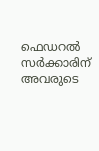ഫെഡറൽ സർക്കാരിന് അവരുടെ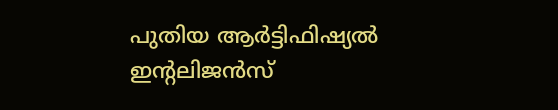പുതിയ ആർട്ടിഫിഷ്യൽ ഇൻ്റലിജൻസ്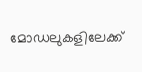മോഡലുകളിലേക്ക്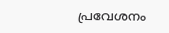പ്രവേശനം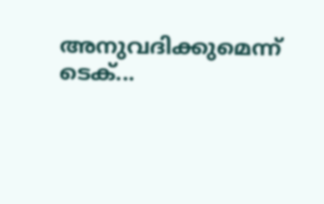അനുവദിക്കുമെന്ന് ടെക്...